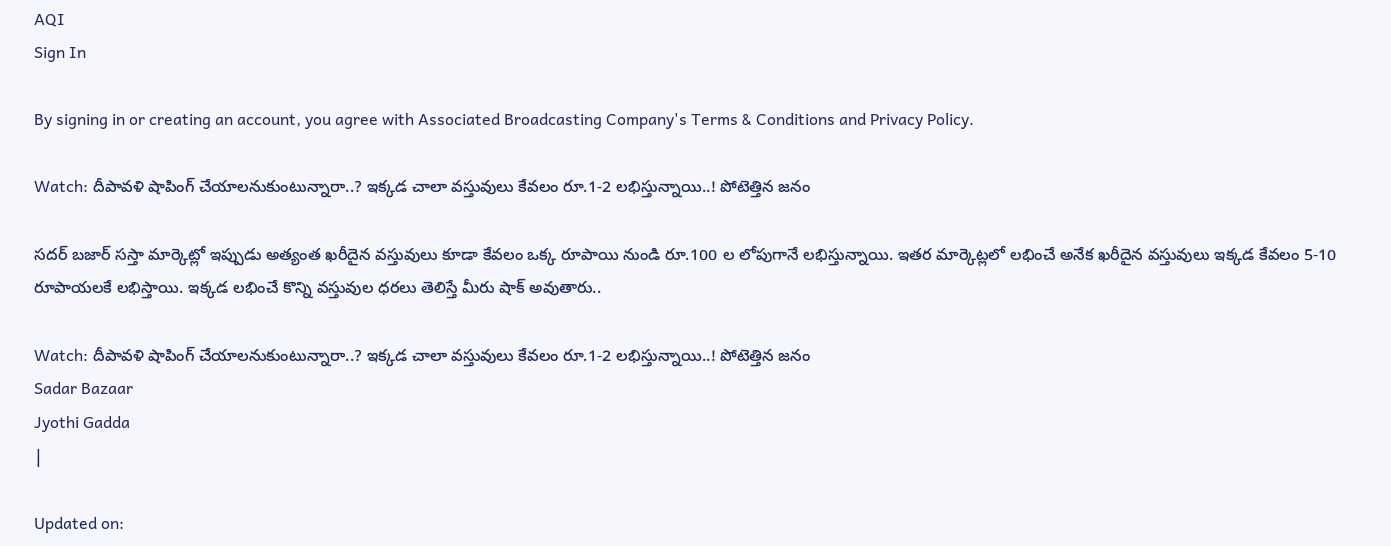AQI
Sign In

By signing in or creating an account, you agree with Associated Broadcasting Company's Terms & Conditions and Privacy Policy.

Watch: దీపావళి షాపింగ్‌ చేయాలనుకుంటున్నారా..? ఇక్కడ చాలా వస్తువులు కేవలం రూ.1-2 లభిస్తున్నాయి..! పోటెత్తిన జనం

సదర్ బజార్‌ సస్తా మార్కెట్లో ఇప్పుడు అత్యంత ఖరీదైన వస్తువులు కూడా కేవలం ఒక్క రూపాయి నుండి రూ.100 ల లోపుగానే లభిస్తున్నాయి. ఇతర మార్కెట్లలో లభించే అనేక ఖరీదైన వస్తువులు ఇక్కడ కేవలం 5-10 రూపాయలకే లభిస్తాయి. ఇక్కడ లభించే కొన్ని వస్తువుల ధరలు తెలిస్తే మీరు షాక్‌ అవుతారు..

Watch: దీపావళి షాపింగ్‌ చేయాలనుకుంటున్నారా..? ఇక్కడ చాలా వస్తువులు కేవలం రూ.1-2 లభిస్తున్నాయి..! పోటెత్తిన జనం
Sadar Bazaar
Jyothi Gadda
|

Updated on: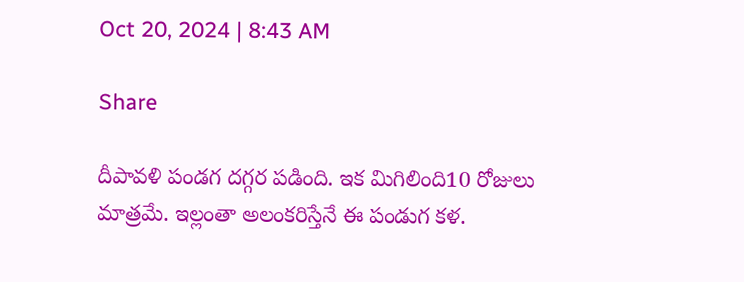Oct 20, 2024 | 8:43 AM

Share

దీపావళి పండగ దగ్గర పడింది. ఇక మిగిలింది10 రోజులు మాత్రమే. ఇల్లంతా అలంకరిస్తేనే ఈ పండుగ కళ.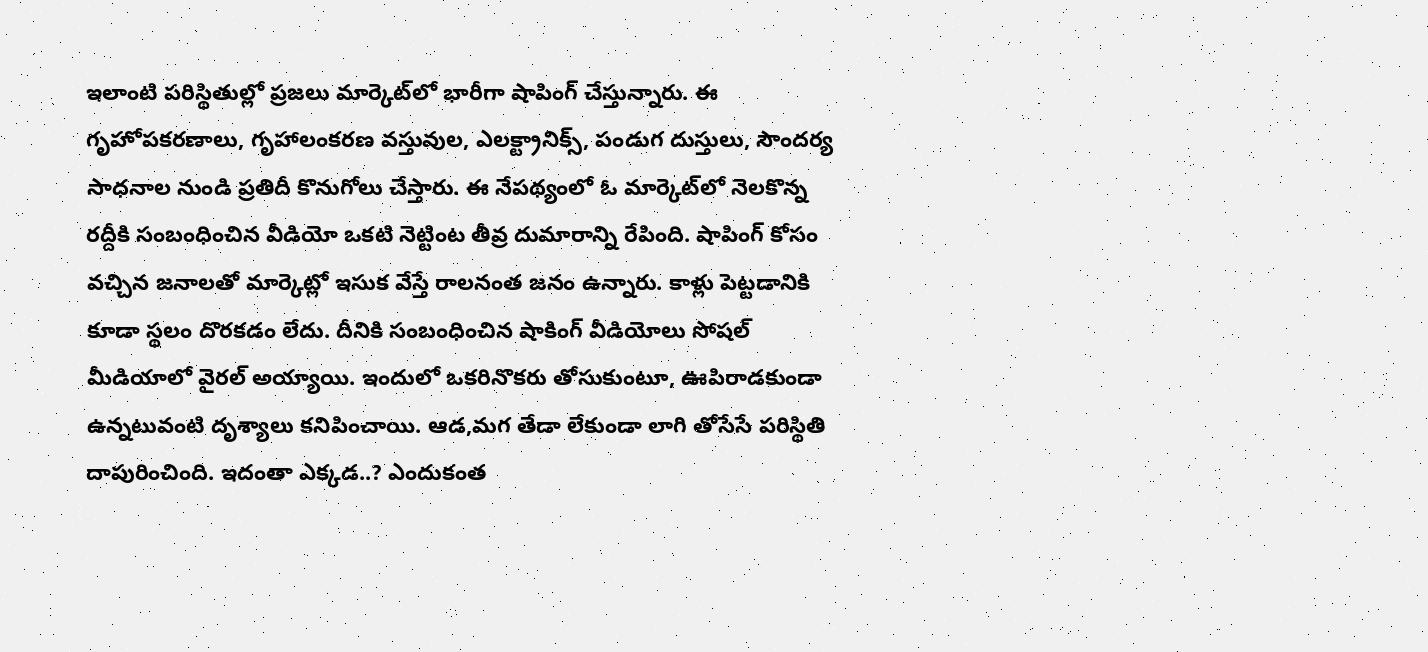ఇలాంటి పరిస్థితుల్లో ప్రజలు మార్కెట్‌లో భారీగా షాపింగ్‌ చేస్తున్నారు. ఈ గృహోపకరణాలు, గృహాలంకరణ వస్తువుల, ఎలక్ట్రానిక్స్, పండుగ దుస్తులు, సౌందర్య సాధనాల నుండి ప్రతిదీ కొనుగోలు చేస్తారు. ఈ నేపథ్యంలో ఓ మార్కెట్‌లో నెలకొన్న రద్దీకి సంబంధించిన వీడియో ఒకటి నెట్టింట తీవ్ర దుమారాన్ని రేపింది. షాపింగ్‌ కోసం వచ్చిన జనాలతో మార్కెట్లో ఇసుక వేస్తే రాలనంత జనం ఉన్నారు. కాళ్లు పెట్టడానికి కూడా స్థలం దొరకడం లేదు. దీనికి సంబంధించిన షాకింగ్‌ వీడియోలు సోషల్ మీడియాలో వైరల్ అయ్యాయి. ఇందులో ఒకరినొకరు తోసుకుంటూ, ఊపిరాడకుండా ఉన్నటువంటి దృశ్యాలు కనిపించాయి. ఆడ,మగ తేడా లేకుండా లాగి తోసేసే పరిస్థితి దాపురించింది. ఇదంతా ఎక్కడ..? ఎందుకంత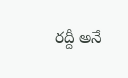రద్దీ అనే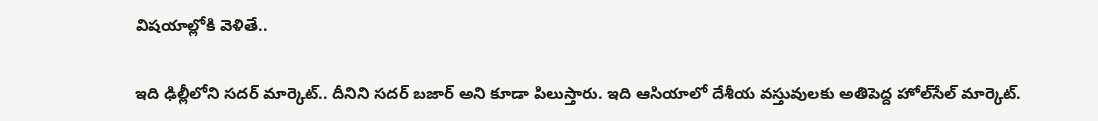విషయాల్లోకి వెళితే..

ఇది ఢిల్లీలోని సదర్ మార్కెట్.. దీనిని సదర్ బజార్ అని కూడా పిలుస్తారు. ఇది ఆసియాలో దేశీయ వస్తువులకు అతిపెద్ద హోల్‌సేల్ మార్కెట్.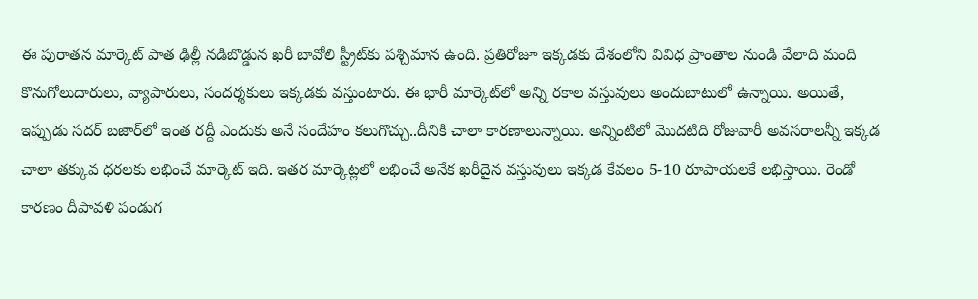ఈ పురాతన మార్కెట్ పాత ఢిల్లీ నడిబొడ్డున ఖరీ బావోలి స్ట్రీట్‌కు పశ్చిమాన ఉంది. ప్రతిరోజూ ఇక్కడకు దేశంలోని వివిధ ప్రాంతాల నుండి వేలాది మంది కొనుగోలుదారులు, వ్యాపారులు, సందర్శకులు ఇక్కడకు వస్తుంటారు. ఈ భారీ మార్కెట్‌లో అన్ని రకాల వస్తువులు అందుబాటులో ఉన్నాయి. అయితే, ఇప్పుడు సదర్ బజార్‌లో ఇంత రద్దీ ఎందుకు అనే సందేహం కలుగొచ్చు..దీనికి చాలా కారణాలున్నాయి. అన్నింటిలో మొదటిది రోజువారీ అవసరాలన్నీ ఇక్కడ చాలా తక్కువ ధరలకు లభించే మార్కెట్ ఇది. ఇతర మార్కెట్లలో లభించే అనేక ఖరీదైన వస్తువులు ఇక్కడ కేవలం 5-10 రూపాయలకే లభిస్తాయి. రెండో కారణం దీపావళి పండుగ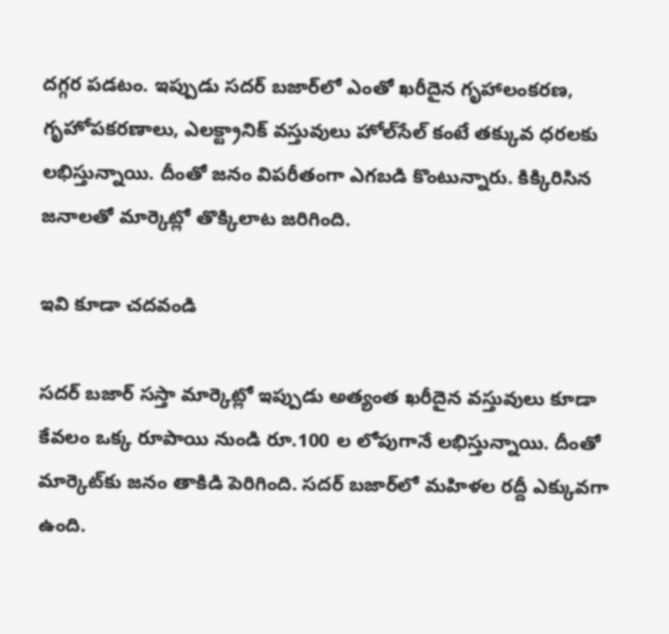దగ్గర పడటం. ఇప్పుడు సదర్ బజార్‌లో ఎంతో ఖరీదైన గృహాలంకరణ, గృహోపకరణాలు, ఎలక్ట్రానిక్ వస్తువులు హోల్‌సేల్ కంటే తక్కువ ధరలకు లభిస్తున్నాయి. దీంతో జనం విపరీతంగా ఎగబడి కొంటున్నారు. కిక్కిరిసిన జనాలతో మార్కెట్లో తొక్కిలాట జరిగింది.

ఇవి కూడా చదవండి

సదర్ బజార్‌ సస్తా మార్కెట్లో ఇప్పుడు అత్యంత ఖరీదైన వస్తువులు కూడా కేవలం ఒక్క రూపాయి నుండి రూ.100 ల లోపుగానే లభిస్తున్నాయి. దీంతో మార్కెట్‌కు జనం తాకిడి పెరిగింది. సదర్ బజార్‌లో మహిళల రద్దీ ఎక్కువగా ఉంది.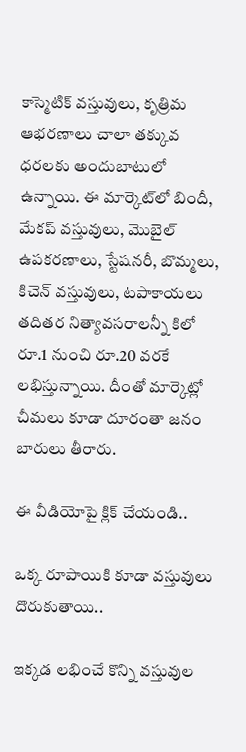కాస్మెటిక్ వస్తువులు, కృత్రిమ ఆభరణాలు చాలా తక్కువ ధరలకు అందుబాటులో ఉన్నాయి. ఈ మార్కెట్‌లో బిందీ, మేకప్‌ వస్తువులు, మొబైల్‌ ఉపకరణాలు, స్టేషనరీ, బొమ్మలు, కిచెన్‌ వస్తువులు, టపాకాయలు తదితర నిత్యావసరాలన్నీ కిలో రూ.1 నుంచి రూ.20 వరకే లభిస్తున్నాయి. దీంతో మార్కెట్లో చీమలు కూడా దూరంతా జనం బారులు తీరారు.

ఈ వీడియోపై క్లిక్ చేయండి..

ఒక్క రూపాయికి కూడా వస్తువులు దొరుకుతాయి..

ఇక్కడ లభించే కొన్ని వస్తువుల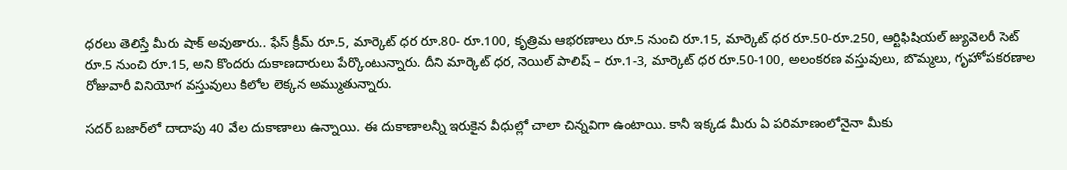ధరలు తెలిస్తే మీరు షాక్‌ అవుతారు.. ఫేస్ క్రీమ్ రూ.5, మార్కెట్ ధర రూ.80- రూ.100, కృత్రిమ ఆభరణాలు రూ.5 నుంచి రూ.15, మార్కెట్ ధర రూ.50-రూ.250, ఆర్టిఫిషియల్ జ్యువెలరీ సెట్ రూ.5 నుంచి రూ.15, అని కొందరు దుకాణదారులు పేర్కొంటున్నారు. దీని మార్కెట్ ధర, నెయిల్ పాలిష్ – రూ.1-3, మార్కెట్ ధర రూ.50-100, అలంకరణ వస్తువులు, బొమ్మలు, గృహోపకరణాల రోజువారీ వినియోగ వస్తువులు కిలోల లెక్కన అమ్ముతున్నారు.

సదర్ బజార్‌లో దాదాపు 40 వేల దుకాణాలు ఉన్నాయి. ఈ దుకాణాలన్నీ ఇరుకైన వీధుల్లో చాలా చిన్నవిగా ఉంటాయి. కానీ ఇక్కడ మీరు ఏ పరిమాణంలోనైనా మీకు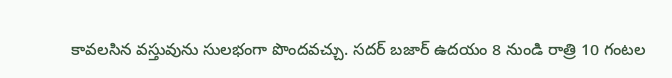కావలసిన వస్తువును సులభంగా పొందవచ్చు. సదర్ బజార్ ఉదయం 8 నుండి రాత్రి 10 గంటల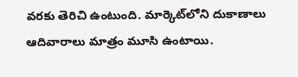వరకు తెరిచి ఉంటుంది. మార్కెట్‌లోని దుకాణాలు ఆదివారాలు మాత్రం మూసి ఉంటాయి.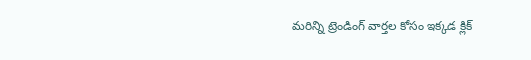మరిన్ని ట్రెండింగ్ వార్తల కోసం ఇక్కడ క్లిక్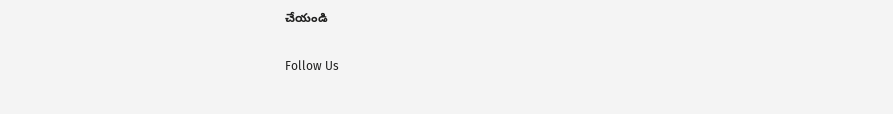చేయండి

Follow Us